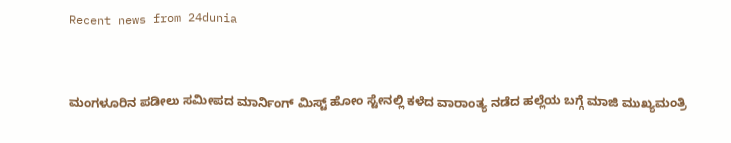Recent news from 24dunia


ಮಂಗಳೂರಿನ ಪಡೀಲು ಸಮೀಪದ ಮಾರ್ನಿಂಗ್ ಮಿಸ್ಟ್ ಹೋಂ ಸ್ಟೇನಲ್ಲಿ ಕಳೆದ ವಾರಾಂತ್ಯ ನಡೆದ ಹಲ್ಲೆಯ ಬಗ್ಗೆ ಮಾಜಿ ಮುಖ್ಯಮಂತ್ರಿ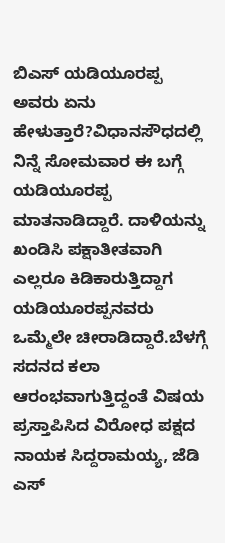ಬಿಎಸ್ ಯಡಿಯೂರಪ್ಪ ಅವರು ಏನು ಹೇಳುತ್ತಾರೆ?ವಿಧಾನಸೌಧದಲ್ಲಿ ನಿನ್ನೆ ಸೋಮವಾರ ಈ ಬಗ್ಗೆ ಯಡಿಯೂರಪ್ಪ ಮಾತನಾಡಿದ್ದಾರೆ. ದಾಳಿಯನ್ನು ಖಂಡಿಸಿ ಪಕ್ಷಾತೀತವಾಗಿ ಎಲ್ಲರೂ ಕಿಡಿಕಾರುತ್ತಿದ್ದಾಗ ಯಡಿಯೂರಪ್ಪನವರು ಒಮ್ಮೆಲೇ ಚೀರಾಡಿದ್ದಾರೆ.ಬೆಳಗ್ಗೆ ಸದನದ ಕಲಾ ಆರಂಭವಾಗುತ್ತಿದ್ದಂತೆ ವಿಷಯ ಪ್ರಸ್ತಾಪಿಸಿದ ವಿರೋಧ ಪಕ್ಷದ ನಾಯಕ ಸಿದ್ದರಾಮಯ್ಯ, ಜೆಡಿ ಎಸ್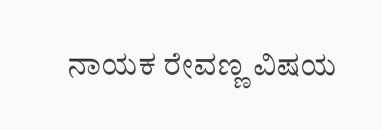ನಾಯಕ ರೇವಣ್ಣ ವಿಷಯ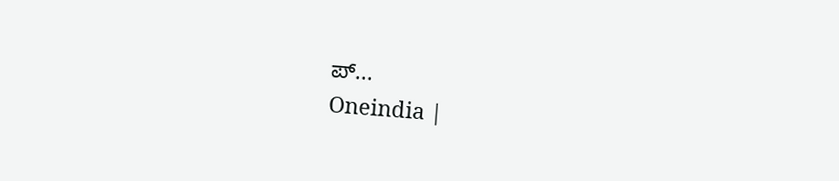ಪ್...
Oneindia |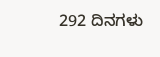292 ದಿನಗಳು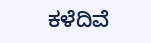ಕಳೆದಿವೆ